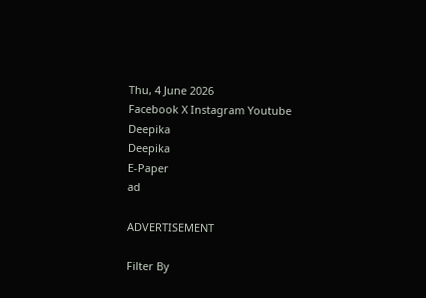Thu, 4 June 2026
Facebook X Instagram Youtube
Deepika
Deepika
E-Paper
ad

ADVERTISEMENT

Filter By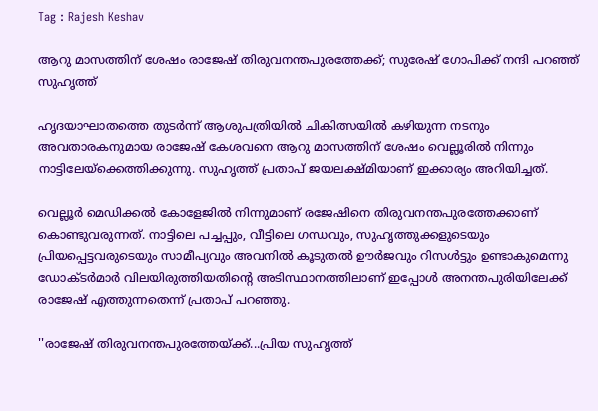Tag : Rajesh Keshav

ആറു മാസത്തിന് ശേഷം രാജേഷ് തിരുവനന്തപുരത്തേക്ക്; സുരേഷ് ഗോപിക്ക് നന്ദി പറഞ്ഞ് സുഹൃത്ത്

ഹൃദയാഘാതത്തെ തുടർന്ന് ആശുപത്രിയിൽ ചികിത്സയിൽ കഴിയുന്ന നടനും അവതാരകനുമായ രാജേഷ് കേശവനെ ആറു മാസത്തിന് ശേഷം വെല്ലൂരിൽ നിന്നും നാട്ടിലേയ്ക്കെത്തിക്കുന്നു. സുഹൃത്ത് പ്രതാപ് ജയലക്ഷ്മിയാണ് ഇക്കാര്യം അറിയിച്ചത്.

വെല്ലൂർ മെഡിക്കൽ കോളേജിൽ നിന്നുമാണ് രജേഷിനെ തിരുവനന്തപുരത്തേക്കാണ് കൊണ്ടുവരുന്നത്. നാട്ടിലെ പച്ചപ്പും, വീട്ടിലെ ഗന്ധവും, സുഹൃത്തുക്കളുടെയും പ്രിയപ്പെട്ടവരുടെയും സാമീപ്യവും അവനിൽ കൂടുതൽ ഊർജവും റിസൾട്ടും ഉണ്ടാകുമെന്നു ഡോക്ടർമാർ വിലയിരുത്തിയതിന്‍റെ അടിസ്ഥാനത്തിലാണ് ഇപ്പോൾ അനന്തപുരിയിലേക്ക് രാജേഷ് എത്തുന്നതെന്ന് പ്രതാപ് പറഞ്ഞു.

''രാജേഷ് തിരുവനന്തപുരത്തേയ്ക്ക്...പ്രിയ സുഹൃത്ത്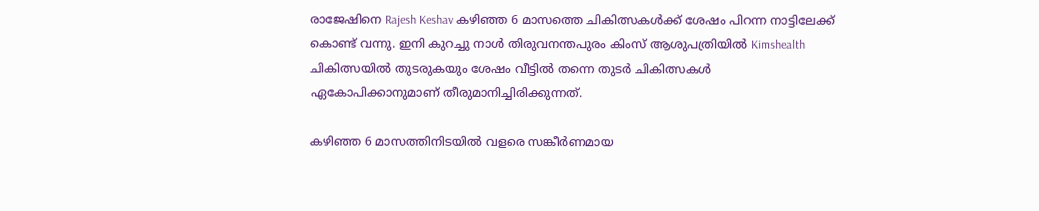രാജേഷിനെ Rajesh Keshav കഴിഞ്ഞ 6 മാസത്തെ ചികിത്സകൾക്ക് ശേഷം പിറന്ന നാട്ടിലേക്ക് കൊണ്ട് വന്നു. ഇനി കുറച്ചു നാൾ തിരുവനന്തപുരം കിംസ് ആശുപത്രിയിൽ Kimshealth ചികിത്സയിൽ തുടരുകയും ശേഷം വീട്ടിൽ തന്നെ തുടർ ചികിത്സകൾ ഏകോപിക്കാനുമാണ് തീരുമാനിച്ചിരിക്കുന്നത്.

കഴിഞ്ഞ 6 മാസത്തിനിടയിൽ വളരെ സങ്കീർണമായ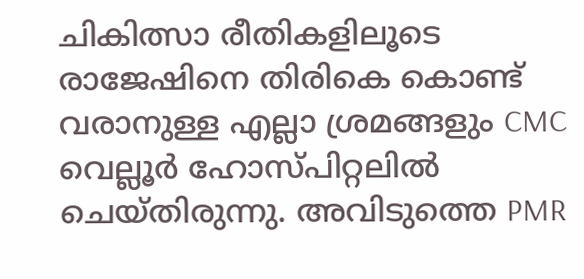ചികിത്സാ രീതികളിലൂടെ രാജേഷിനെ തിരികെ കൊണ്ട് വരാനുള്ള എല്ലാ ശ്രമങ്ങളും CMC വെല്ലൂർ ഹോസ്പിറ്റലിൽ ചെയ്തിരുന്നു. അവിടുത്തെ PMR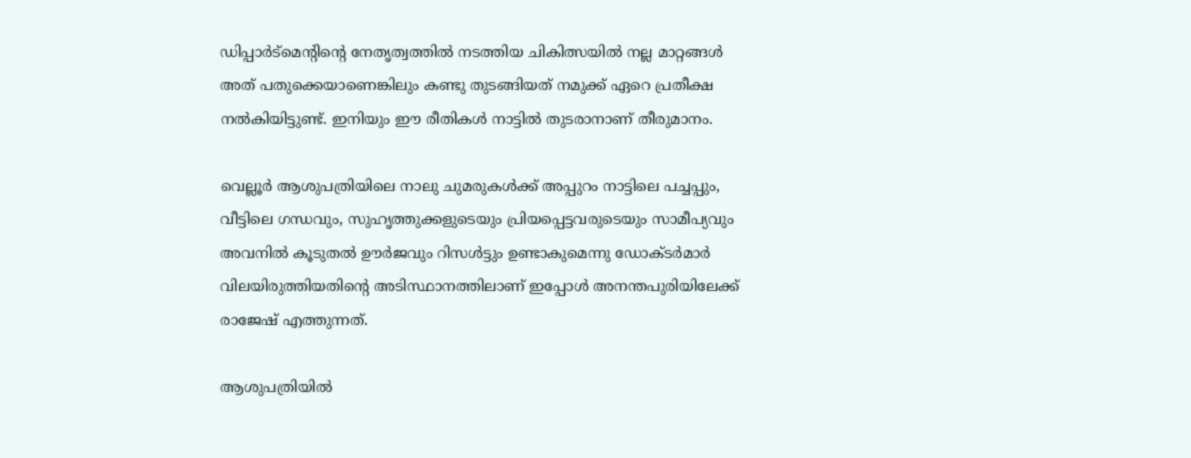ഡിപ്പാർട്മെന്‍റിന്‍റെ നേതൃത്വത്തിൽ നടത്തിയ ചികിത്സയിൽ നല്ല മാറ്റങ്ങൾ അത് പതുക്കെയാണെങ്കിലും കണ്ടു തുടങ്ങിയത് നമുക്ക് ഏറെ പ്രതീക്ഷ നൽകിയിട്ടുണ്ട്. ഇനിയും ഈ രീതികൾ നാട്ടിൽ തുടരാനാണ് തീരുമാനം.

വെല്ലൂർ ആശുപത്രിയിലെ നാലു ചുമരുകൾക്ക് അപ്പുറം നാട്ടിലെ പച്ചപ്പും, വീട്ടിലെ ഗന്ധവും, സുഹൃത്തുക്കളുടെയും പ്രിയപ്പെട്ടവരുടെയും സാമീപ്യവും അവനിൽ കൂടുതൽ ഊർജവും റിസൾട്ടും ഉണ്ടാകുമെന്നു ഡോക്ടർമാർ വിലയിരുത്തിയതിന്‍റെ അടിസ്ഥാനത്തിലാണ് ഇപ്പോൾ അനന്തപുരിയിലേക്ക് രാജേഷ് എത്തുന്നത്.

ആശുപത്രിയിൽ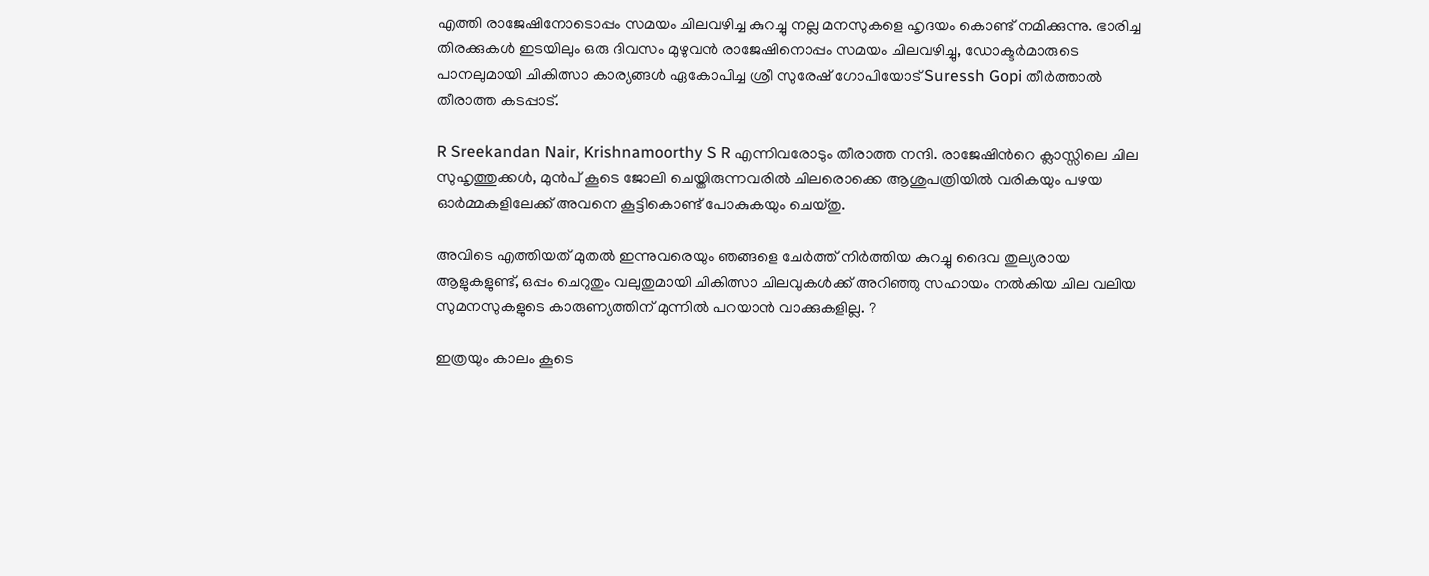എത്തി രാജേഷിനോടൊപ്പം സമയം ചിലവഴിച്ച കുറച്ചു നല്ല മനസുകളെ ഹൃദയം കൊണ്ട് നമിക്കുന്നു. ഭാരിച്ച തിരക്കുകൾ ഇടയിലും ഒരു ദിവസം മുഴുവൻ രാജേഷിനൊപ്പം സമയം ചിലവഴിച്ചു, ഡോക്ടർമാരുടെ പാനലുമായി ചികിത്സാ കാര്യങ്ങൾ ഏകോപിച്ച ശ്രീ സുരേഷ് ഗോപിയോട് Suressh Gopi തീർത്താൽ തീരാത്ത കടപ്പാട്.

R Sreekandan Nair, Krishnamoorthy S R എന്നിവരോടും തീരാത്ത നന്ദി. രാജേഷിന്‍റെ ക്ലാസ്സിലെ ചില സുഹൃത്തുക്കൾ, മുൻപ് കൂടെ ജോലി ചെയ്തിരുന്നവരിൽ ചിലരൊക്കെ ആശുപത്രിയിൽ വരികയും പഴയ ഓർമ്മകളിലേക്ക് അവനെ കൂട്ടികൊണ്ട് പോകുകയും ചെയ്തു.

അവിടെ എത്തിയത് മുതൽ ഇന്നുവരെയും ഞങ്ങളെ ചേർത്ത് നിർത്തിയ കുറച്ചു ദൈവ തുല്യരായ ആളുകളുണ്ട്, ഒപ്പം ചെറുതും വലുതുമായി ചികിത്സാ ചിലവുകൾക്ക് അറിഞ്ഞു സഹായം നൽകിയ ചില വലിയ സുമനസുകളുടെ കാരുണ്യത്തിന് മുന്നിൽ പറയാൻ വാക്കുകളില്ല. ?

ഇത്രയും കാലം കൂടെ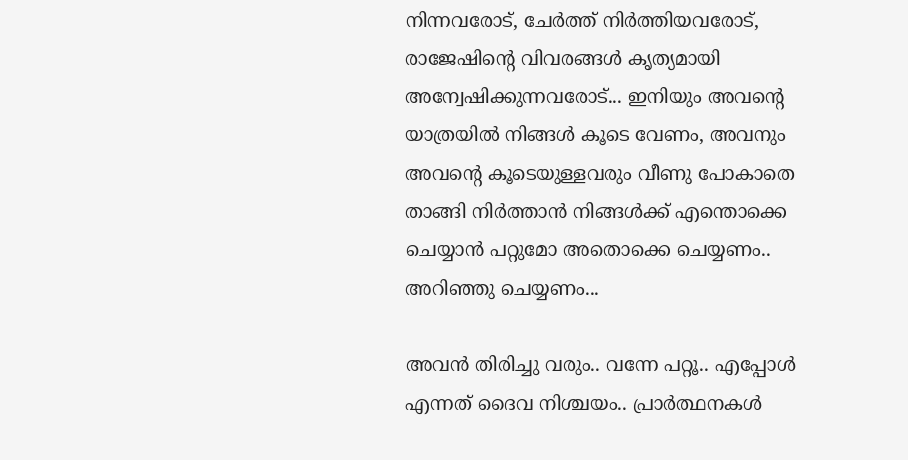നിന്നവരോട്, ചേർത്ത് നിർത്തിയവരോട്, രാജേഷിന്‍റെ വിവരങ്ങൾ കൃത്യമായി അന്വേഷിക്കുന്നവരോട്... ഇനിയും അവന്‍റെ യാത്രയിൽ നിങ്ങൾ കൂടെ വേണം, അവനും അവന്‍റെ കൂടെയുള്ളവരും വീണു പോകാതെ താങ്ങി നിർത്താൻ നിങ്ങൾക്ക് എന്തൊക്കെ ചെയ്യാൻ പറ്റുമോ അതൊക്കെ ചെയ്യണം.. അറിഞ്ഞു ചെയ്യണം...

അവൻ തിരിച്ചു വരും.. വന്നേ പറ്റൂ.. എപ്പോൾ എന്നത് ദൈവ നിശ്ചയം.. പ്രാർത്ഥനകൾ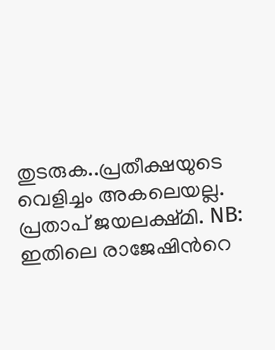തുടരുക..പ്രതീക്ഷയുടെ വെളിച്ചം അകലെയല്ല. പ്രതാപ് ജയലക്ഷ്മി. NB: ഇതിലെ രാജേഷിന്‍റെ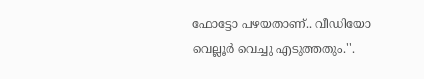ഫോട്ടോ പഴയതാണ്.. വീഡിയോ വെല്ലൂർ വെച്ചു എടുത്തതും.''.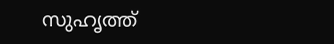സുഹൃത്ത്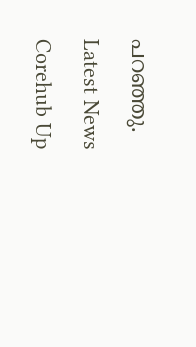പറഞ്ഞു.

Latest News

Corehub Up